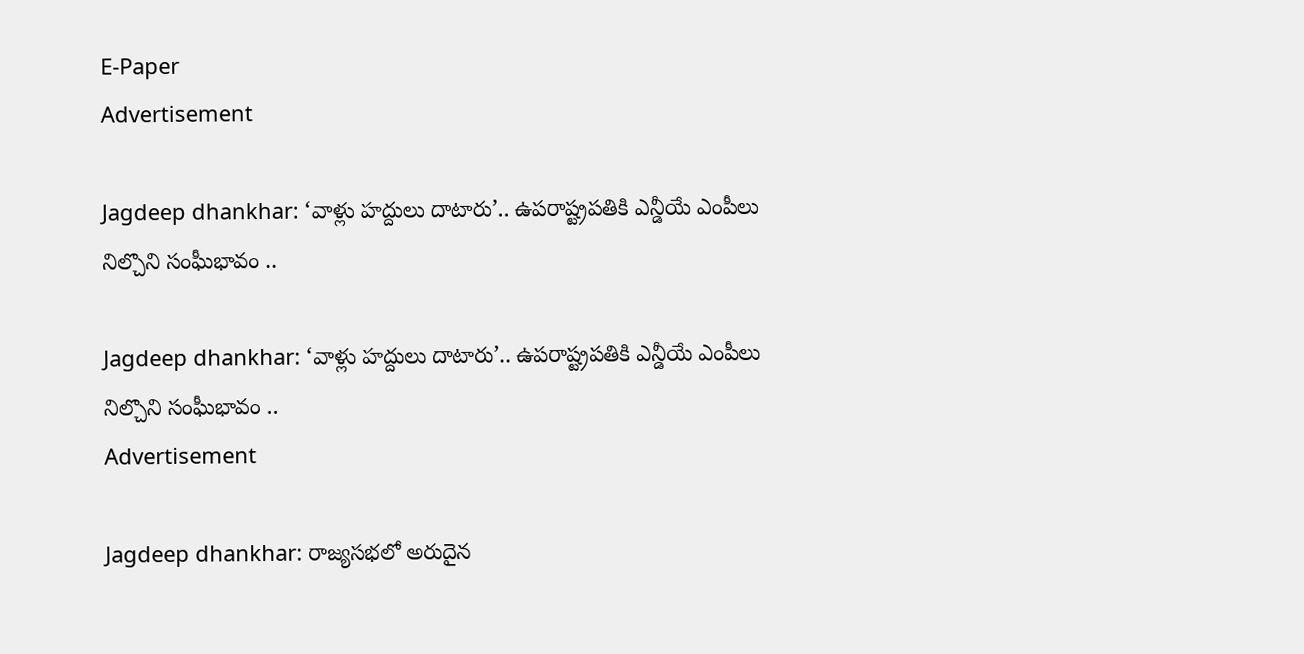E-Paper
Advertisement

Jagdeep dhankhar: ‘వాళ్లు హద్దులు దాటారు’.. ఉపరాష్ట్రపతికి ఎన్డీయే ఎంపీలు నిల్చొని సంఘీభావం ..

Jagdeep dhankhar: ‘వాళ్లు హద్దులు దాటారు’.. ఉపరాష్ట్రపతికి ఎన్డీయే ఎంపీలు నిల్చొని సంఘీభావం ..
Advertisement

Jagdeep dhankhar: రాజ్యసభలో అరుదైన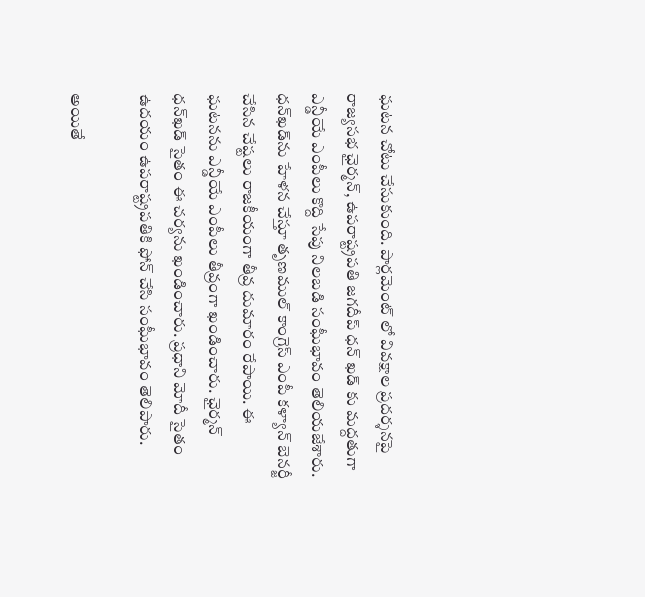ఘటన చోటు చేసుకుంది. పార్లమెంట్ లో వివక్షాల ప్రదర్శనపై రాజ్యసభ ఛైర్మన్, ఉపరాష్ట్రపతి జగదీప్ ధన్ ఖడ్ కు మద్దతుగా ఎన్డీయే ఎంపీలు కొద్ది సేపు నిలబడి సంఘీభావం తెలియజేశారు. ధన్‌ఖడ్‌ను హేళన చేస్తూ తృణముల్ కాంగ్రెస్ ఎంపీ కళ్యాన్ బెనర్జీ చేసిన చేష్టలు రాజకీయంగా తీవ్ర దుమారం రేపాయి. ఈ ఘటనను ఎన్డీయే ఎంపీలు తీవ్రంగా ఖండించారు. ఛైర్మన్‌ ధన్‌ఖడ్‌ సైతం ఈ చర్యను ఖండించారు. ప్రధాని మోదీ సైతం ఉదయం ఉపరాష్ట్రపతికి ఫోన్‌ చేసి సంఘీభావం తెలిపారు.

అయితే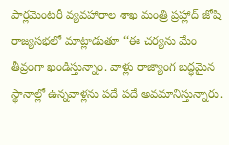పార్లమెంటరీ వ్యవహారాల శాఖ మంత్రి ప్రహ్లాద్‌ జోషి రాజ్యసభలో మాట్లాడుతూ ‘‘ఈ చర్యను మేం తీవ్రంగా ఖండిస్తున్నాం. వాళ్లు రాజ్యాంగ బద్ధమైన స్థానాల్లో ఉన్నవాళ్లను పదే పదే అవమానిస్తున్నారు.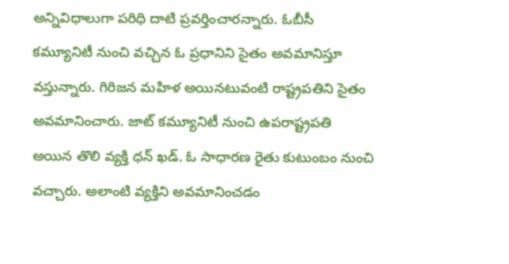అన్నివిధాలుగా పరిధి దాటి ప్రవర్తించారన్నారు. ఓబీసీ కమ్యూనిటీ నుంచి వచ్చిన ఓ ప్రధానిని సైతం అవమానిస్తూ వస్తున్నారు. గిరిజన మహిళ అయినటువంటి రాష్ట్రపతిని సైతం అవమానించారు. జాట్‌ కమ్యూనిటీ నుంచి ఉపరాష్ట్రపతి అయిన తొలి వ్యక్తి ధన్ ఖడ్. ఓ సాధారణ రైతు కుటుంబం నుంచి వచ్చారు. అలాంటి వ్యక్తిని అవమానించడం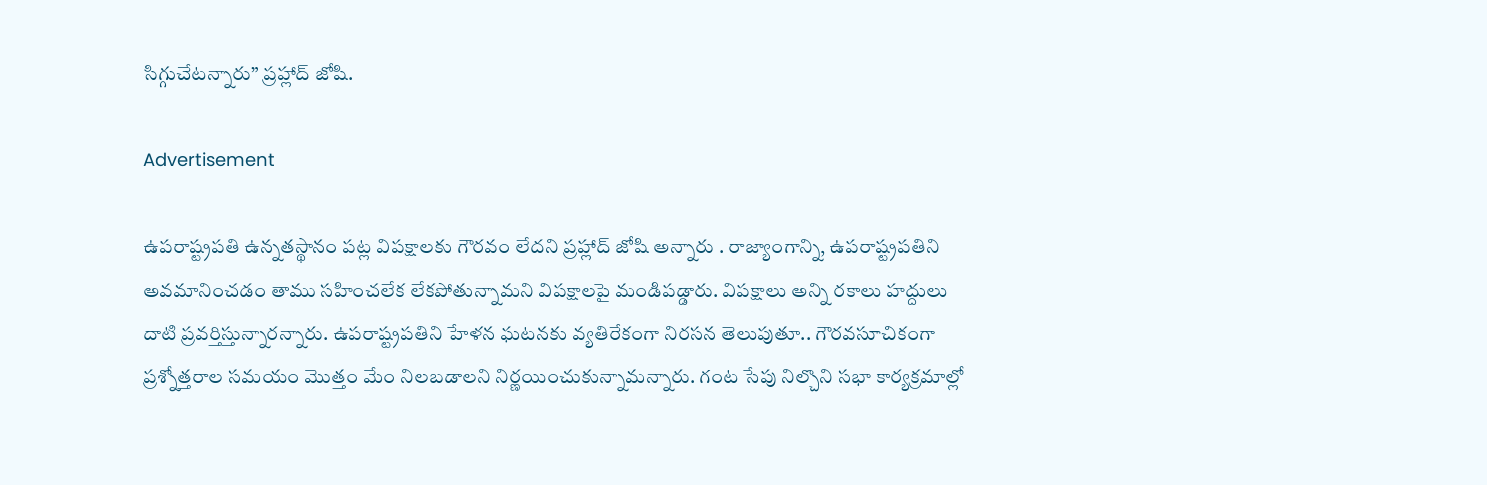సిగ్గుచేటన్నారు” ప్రహ్లాద్ జోషి.

Advertisement

ఉపరాష్ట్రపతి ఉన్నతస్థానం పట్ల విపక్షాలకు గౌరవం లేదని ప్రహ్లాద్ జోషి అన్నారు . రాజ్యాంగాన్ని, ఉపరాష్ట్రపతిని అవమానించడం తాము సహించలేక లేకపోతున్నామని విపక్షాలపై మండిపడ్డారు. విపక్షాలు అన్ని రకాలు హద్దులు దాటి ప్రవర్తిస్తున్నారన్నారు. ఉపరాష్ట్రపతిని హేళన ఘటనకు వ్యతిరేకంగా నిరసన తెలుపుతూ.. గౌరవసూచికంగా ప్రశ్నోత్తరాల సమయం మొత్తం మేం నిలబడాలని నిర్ణయించుకున్నామన్నారు. గంట సేపు నిల్చొని సభా కార్యక్రమాల్లో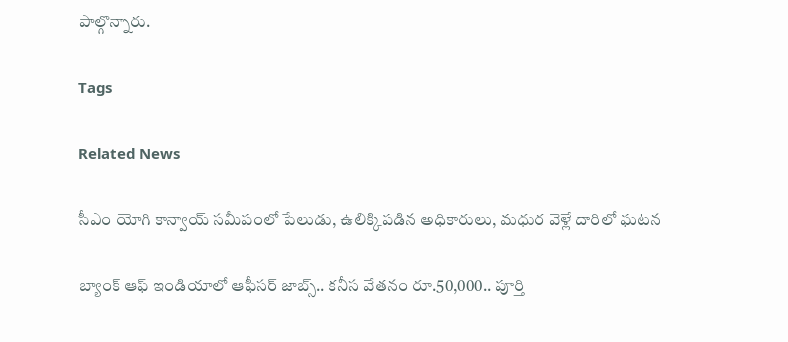పాల్గొన్నారు.

Tags

Related News

సీఎం యోగి కాన్వాయ్ సమీపంలో పేలుడు, ఉలిక్కిపడిన అధికారులు, మధుర వెళ్లే దారిలో ఘటన

బ్యాంక్ ఆఫ్ ఇండియాలో ఆఫీసర్ జాబ్స్.. కనీస వేతనం రూ.50,000.. పూర్తి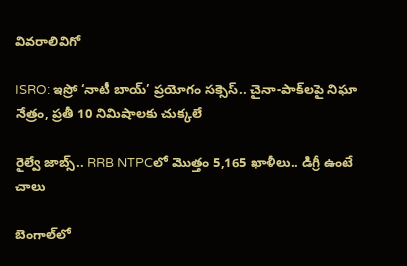వివరాలివిగో

ISRO: ఇస్రో ‘నాటీ బాయ్’ ప్రయోగం సక్సెస్.. చైనా-పాక్‌లపై నిఘా నేత్రం, ప్రతీ 10 నిమిషాలకు చుక్కలే

రైల్వే జాబ్స్.. RRB NTPCలో మొత్తం 5,165 ఖాళీలు.. డిగ్రీ ఉంటే చాలు

బెంగాల్‌లో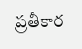ప్రతీకార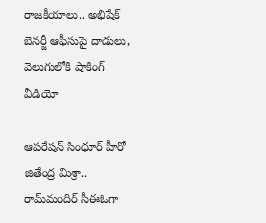రాజకీయాలు.. అభిషేక్ బెనర్జీ ఆఫీసుపై దాడులు, వెలుగులోకి షాకింగ్ వీడియో

ఆపరేషన్ సింధూర్ హీరో జితేంద్ర మిశ్రా.. రామ్‌మందిర్ సీఈఓగా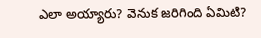ఎలా అయ్యారు? వెనుక జరిగింది ఏమిటి?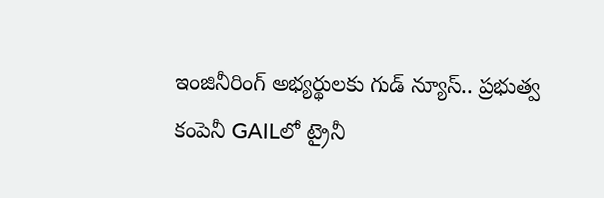ఇంజినీరింగ్ అభ్యర్థులకు గుడ్ న్యూస్.. ప్రభుత్వ కంపెనీ GAILలో ట్రైనీ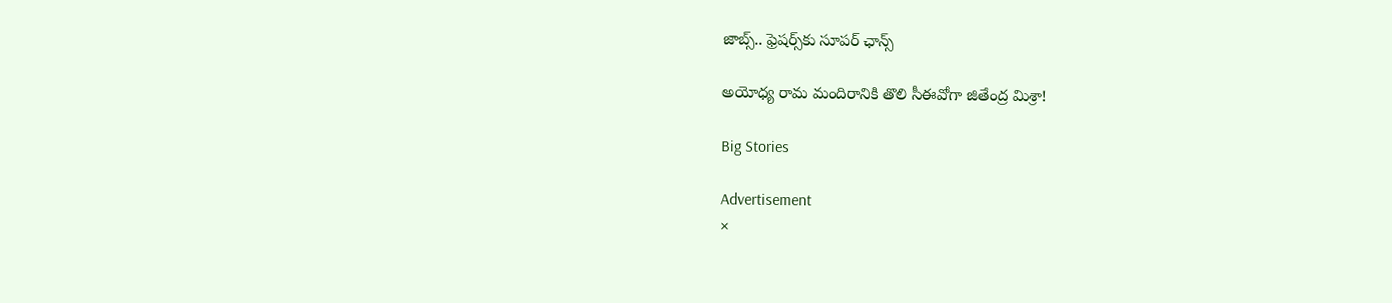జాబ్స్.. ఫ్రెషర్స్‌కు సూపర్ ఛాన్స్

అయోధ్య రామ మందిరానికి తొలి సీఈవో‌గా జితేంద్ర మిశ్రా!

Big Stories

Advertisement
×